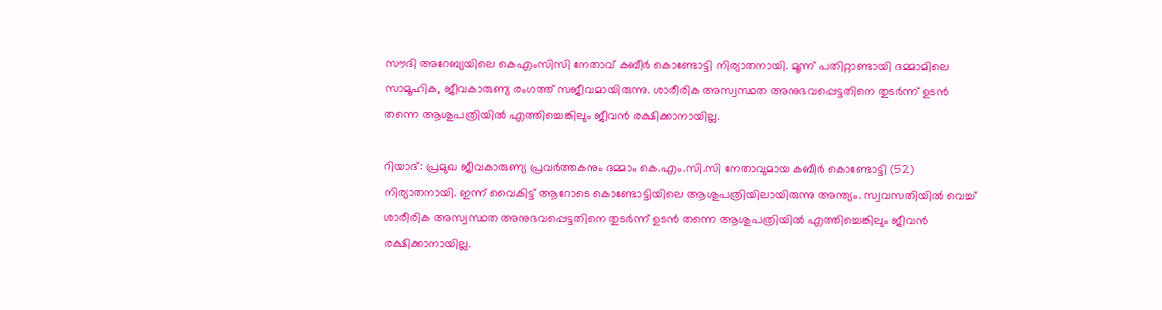സൗദി അറേബ്യയിലെ കെഎംസിസി നേതാവ് കബീർ കൊണ്ടോട്ടി നിര്യാതനായി. മൂന്ന് പതിറ്റാണ്ടായി ദമ്മാമിലെ സാമൂഹിക, ജീവകാരുണ്യ രംഗത്ത് സജീവമായിരുന്നു. ശാരീരിക അസ്വസ്ഥത അനുഭവപ്പെട്ടതിനെ തുടർന്ന് ഉടൻ തന്നെ ആശുപത്രിയിൽ എത്തിച്ചെങ്കിലും ജീവൻ രക്ഷിക്കാനായില്ല.

റിയാദ്: പ്രമുഖ ജീവകാരുണ്യ പ്രവർത്തകനും ദമ്മാം കെ.എം.സി.സി നേതാവുമായ കബീർ കൊണ്ടോട്ടി (52) നിര്യാതനായി. ഇന്ന് വൈകിട്ട് ആറോടെ കൊണ്ടോട്ടിയിലെ ആശുപത്രിയിലായിരുന്നു അന്ത്യം. സ്വവസതിയിൽ വെച്ച് ശാരീരിക അസ്വസ്ഥത അനുഭവപ്പെട്ടതിനെ തുടർന്ന് ഉടൻ തന്നെ ആശുപത്രിയിൽ എത്തിച്ചെങ്കിലും ജീവൻ രക്ഷിക്കാനായില്ല.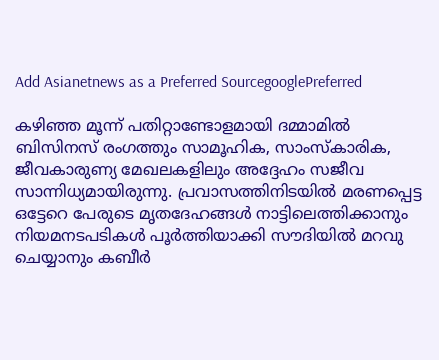Add Asianetnews as a Preferred SourcegooglePreferred

കഴിഞ്ഞ മൂന്ന് പതിറ്റാണ്ടോളമായി ദമ്മാമിൽ ബിസിനസ് രംഗത്തും സാമൂഹിക, സാംസ്കാരിക, ജീവകാരുണ്യ മേഖലകളിലും അദ്ദേഹം സജീവ സാന്നിധ്യമായിരുന്നു. പ്രവാസത്തിനിടയിൽ മരണപ്പെട്ട ഒട്ടേറെ പേരുടെ മൃതദേഹങ്ങൾ നാട്ടിലെത്തിക്കാനും നിയമനടപടികൾ പൂർത്തിയാക്കി സൗദിയിൽ മറവു ചെയ്യാനും കബീർ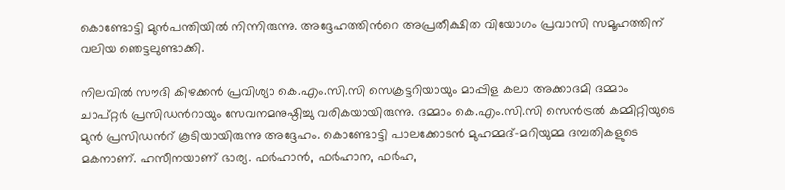കൊണ്ടോട്ടി മുൻപന്തിയിൽ നിന്നിരുന്നു. അദ്ദേഹത്തിന്‍റെ അപ്രതീക്ഷിത വിയോഗം പ്രവാസി സമൂഹത്തിന് വലിയ ഞെട്ടലുണ്ടാക്കി.

നിലവിൽ സൗദി കിഴക്കൻ പ്രവിശ്യാ കെ.എം.സി.സി സെക്രട്ടറിയായും മാപ്പിള കലാ അക്കാദമി ദമ്മാം ചാപ്റ്റർ പ്രസിഡൻറായും സേവനമനുഷ്ഠിച്ചു വരികയായിരുന്നു. ദമ്മാം കെ.എം.സി.സി സെൻട്രൽ കമ്മിറ്റിയുടെ മുൻ പ്രസിഡൻറ് കൂടിയായിരുന്നു അദ്ദേഹം. കൊണ്ടോട്ടി പാലക്കോടൻ മുഹമ്മദ്-മറിയുമ്മ ദമ്പതികളുടെ മകനാണ്. ഹസീനയാണ് ഭാര്യ. ഫർഹാൻ, ഫർഹാന, ഫർഹ,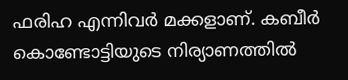ഫരിഹ എന്നിവർ മക്കളാണ്. കബീർ കൊണ്ടോട്ടിയുടെ നിര്യാണത്തിൽ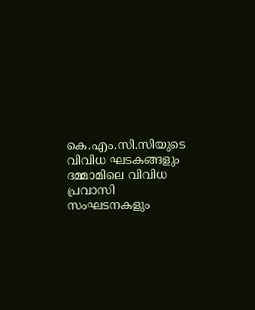കെ.എം.സി.സിയുടെ വിവിധ ഘടകങ്ങളും ദമ്മാമിലെ വിവിധ പ്രവാസി സംഘടനകളും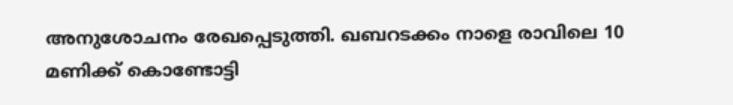അനുശോചനം രേഖപ്പെടുത്തി. ഖബറടക്കം നാളെ രാവിലെ 10 മണിക്ക് കൊണ്ടോട്ടി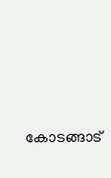കോടങ്ങാട്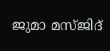ജുമാ മസ്ജിദ്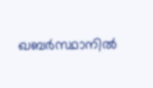ഖബർസ്ഥാനിൽ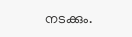നടക്കും.